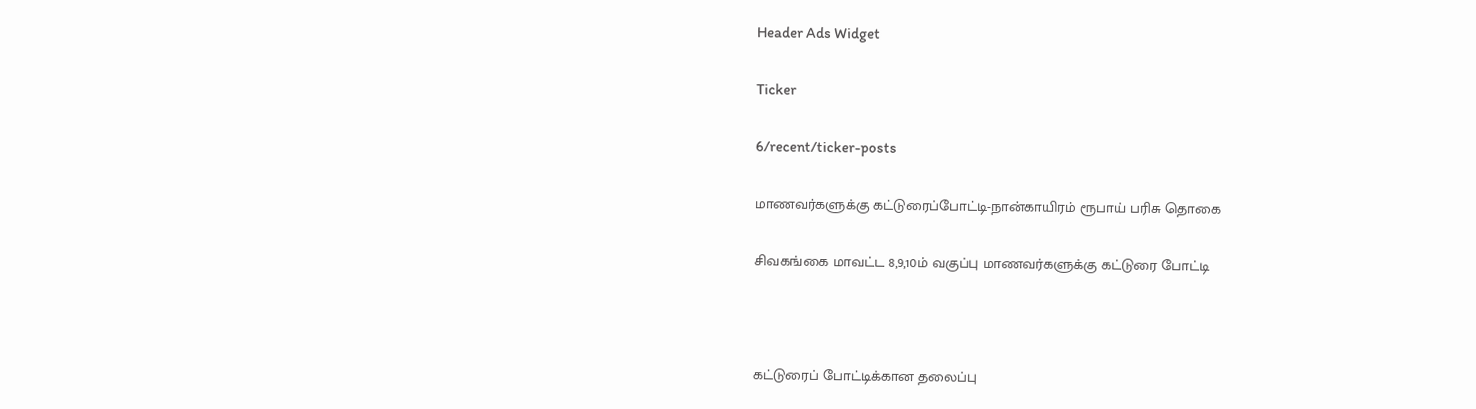Header Ads Widget

Ticker

6/recent/ticker-posts

மாணவர்களுக்கு கட்டுரைப்போட்டி-நான்காயிரம் ரூபாய் பரிசு தொகை

சிவகங்கை மாவட்ட 8,9,10ம் வகுப்பு மாணவர்களுக்கு கட்டுரை போட்டி



கட்டுரைப் போட்டிக்கான தலைப்பு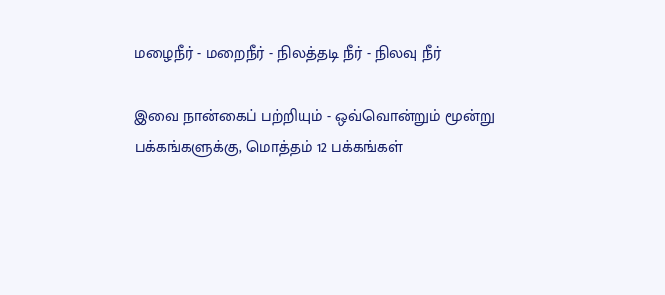மழைநீர் - மறைநீர் - நிலத்தடி நீர் - நிலவு நீர்

இவை நான்கைப் பற்றியும் - ஒவ்வொன்றும் மூன்று பக்கங்களுக்கு, மொத்தம் 12 பக்கங்கள்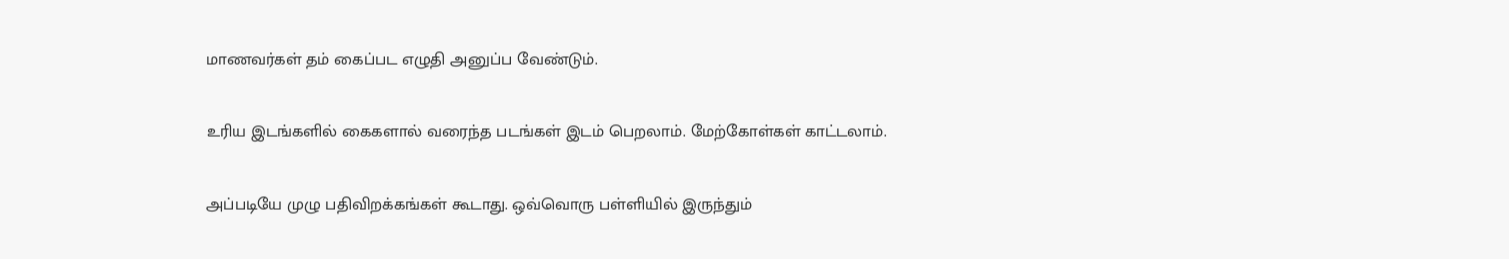மாணவர்கள் தம் கைப்பட எழுதி அனுப்ப வேண்டும்.

உரிய இடங்களில் கைகளால் வரைந்த படங்கள் இடம் பெறலாம். மேற்கோள்கள் காட்டலாம்.

அப்படியே முழு பதிவிறக்கங்கள் கூடாது. ஒவ்வொரு பள்ளியில் இருந்தும்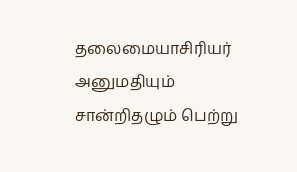தலைமையாசிரியர் அனுமதியும் சான்றிதழும் பெற்று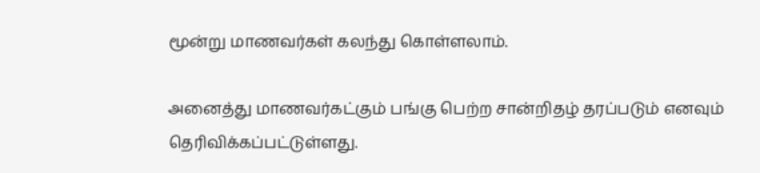மூன்று மாணவர்கள் கலந்து கொள்ளலாம்.

அனைத்து மாணவர்கட்கும் பங்கு பெற்ற சான்றிதழ் தரப்படும் எனவும் தெரிவிக்கப்பட்டுள்ளது.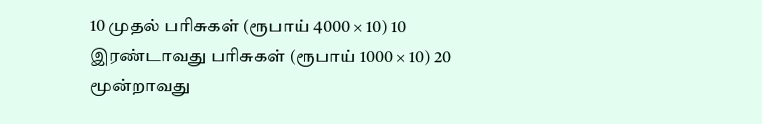10 முதல் பரிசுகள் (ரூபாய் 4000 × 10) 10 இரண்டாவது பரிசுகள் (ரூபாய் 1000 × 10) 20 மூன்றாவது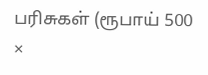பரிசுகள் (ரூபாய் 500 ×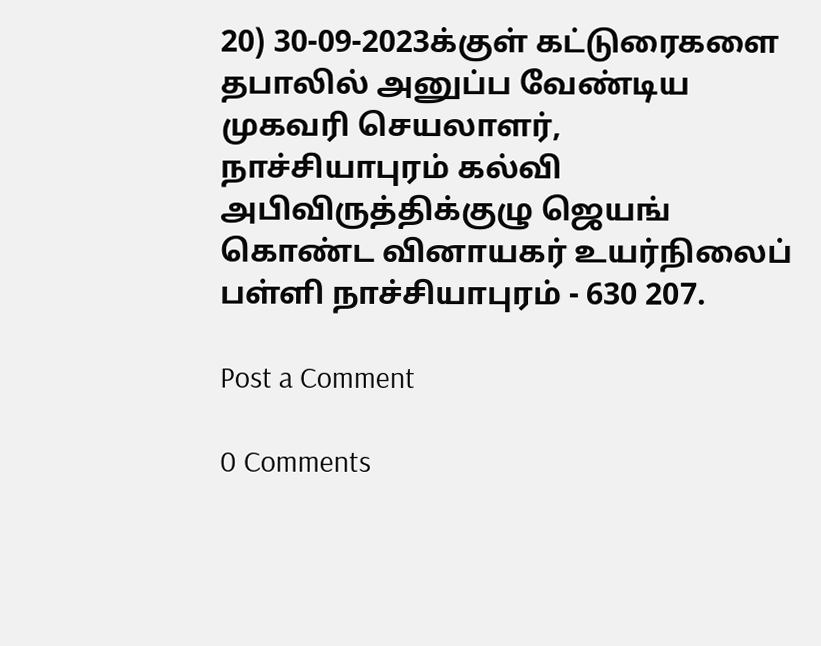20) 30-09-2023க்குள் கட்டுரைகளை தபாலில் அனுப்ப வேண்டிய முகவரி செயலாளர், நாச்சியாபுரம் கல்வி அபிவிருத்திக்குழு ஜெயங் கொண்ட வினாயகர் உயர்நிலைப் பள்ளி நாச்சியாபுரம் - 630 207.

Post a Comment

0 Comments